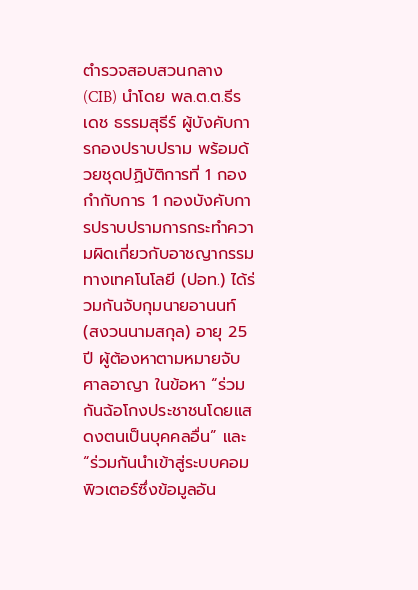ตำรวจสอบสวนกลาง (CIB) นำโดย พล.ต.ต.ธีรเดช ธรรมสุธีร์ ผู้บังคับการกองปราบปราม พร้อมด้วยชุดปฏิบัติการที่ 1 กองกำกับการ 1 กองบังคับการปราบปรามการกระทำความผิดเกี่ยวกับอาชญากรรมทางเทคโนโลยี (ปอท.) ได้ร่วมกันจับกุมนายอานนท์ (สงวนนามสกุล) อายุ 25 ปี ผู้ต้องหาตามหมายจับศาลอาญา ในข้อหา “ร่วมกันฉ้อโกงประชาชนโดยแสดงตนเป็นบุคคลอื่น” และ “ร่วมกันนำเข้าสู่ระบบคอมพิวเตอร์ซึ่งข้อมูลอัน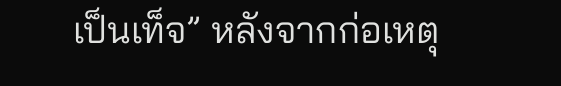เป็นเท็จ” หลังจากก่อเหตุ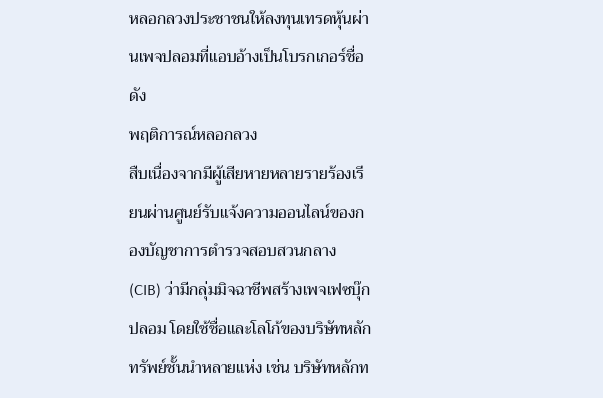หลอกลวงประชาชนให้ลงทุนเทรดหุ้นผ่านเพจปลอมที่แอบอ้างเป็นโบรกเกอร์ชื่อดัง
พฤติการณ์หลอกลวง
สืบเนื่องจากมีผู้เสียหายหลายรายร้องเรียนผ่านศูนย์รับแจ้งความออนไลน์ของกองบัญชาการตำรวจสอบสวนกลาง (CIB) ว่ามีกลุ่มมิจฉาชีพสร้างเพจเฟซบุ๊กปลอม โดยใช้ชื่อและโลโก้ของบริษัทหลักทรัพย์ชั้นนำหลายแห่ง เช่น บริษัทหลักท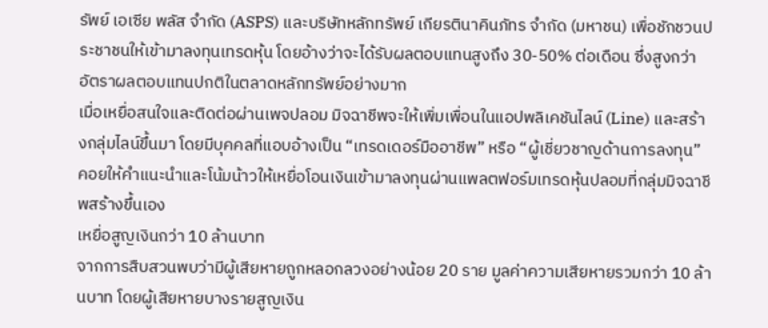รัพย์ เอเซีย พลัส จำกัด (ASPS) และบริษัทหลักทรัพย์ เกียรตินาคินภัทร จำกัด (มหาชน) เพื่อชักชวนประชาชนให้เข้ามาลงทุนเทรดหุ้น โดยอ้างว่าจะได้รับผลตอบแทนสูงถึง 30-50% ต่อเดือน ซึ่งสูงกว่าอัตราผลตอบแทนปกติในตลาดหลักทรัพย์อย่างมาก
เมื่อเหยื่อสนใจและติดต่อผ่านเพจปลอม มิจฉาชีพจะให้เพิ่มเพื่อนในแอปพลิเคชันไลน์ (Line) และสร้างกลุ่มไลน์ขึ้นมา โดยมีบุคคลที่แอบอ้างเป็น “เทรดเดอร์มืออาชีพ” หรือ “ผู้เชี่ยวชาญด้านการลงทุน” คอยให้คำแนะนำและโน้มน้าวให้เหยื่อโอนเงินเข้ามาลงทุนผ่านแพลตฟอร์มเทรดหุ้นปลอมที่กลุ่มมิจฉาชีพสร้างขึ้นเอง
เหยื่อสูญเงินกว่า 10 ล้านบาท
จากการสืบสวนพบว่ามีผู้เสียหายถูกหลอกลวงอย่างน้อย 20 ราย มูลค่าความเสียหายรวมกว่า 10 ล้านบาท โดยผู้เสียหายบางรายสูญเงิน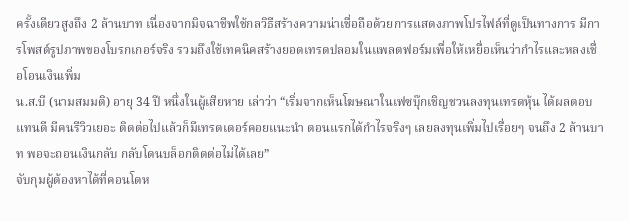ครั้งเดียวสูงถึง 2 ล้านบาท เนื่องจากมิจฉาชีพใช้กลวิธีสร้างความน่าเชื่อถือด้วยการแสดงภาพโปรไฟล์ที่ดูเป็นทางการ มีการโพสต์รูปภาพของโบรกเกอร์จริง รวมถึงใช้เทคนิคสร้างยอดเทรดปลอมในแพลตฟอร์มเพื่อให้เหยื่อเห็นว่ากำไรและหลงเชื่อโอนเงินเพิ่ม
น.ส.บี (นามสมมติ) อายุ 34 ปี หนึ่งในผู้เสียหาย เล่าว่า “เริ่มจากเห็นโฆษณาในเฟซบุ๊กเชิญชวนลงทุนเทรดหุ้น ได้ผลตอบแทนดี มีคนรีวิวเยอะ ติดต่อไปแล้วก็มีเทรดเดอร์คอยแนะนำ ตอนแรกได้กำไรจริงๆ เลยลงทุนเพิ่มไปเรื่อยๆ จนถึง 2 ล้านบาท พอจะถอนเงินกลับ กลับโดนบล็อกติดต่อไม่ได้เลย”
จับกุมผู้ต้องหาได้ที่คอนโดห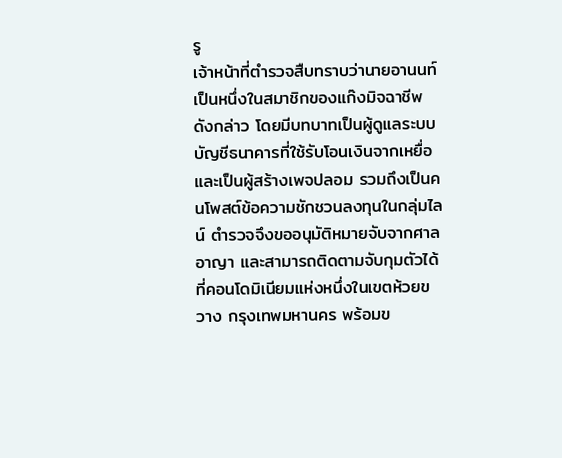รู
เจ้าหน้าที่ตำรวจสืบทราบว่านายอานนท์เป็นหนึ่งในสมาชิกของแก๊งมิจฉาชีพดังกล่าว โดยมีบทบาทเป็นผู้ดูแลระบบบัญชีธนาคารที่ใช้รับโอนเงินจากเหยื่อ และเป็นผู้สร้างเพจปลอม รวมถึงเป็นคนโพสต์ข้อความชักชวนลงทุนในกลุ่มไลน์ ตำรวจจึงขออนุมัติหมายจับจากศาลอาญา และสามารถติดตามจับกุมตัวได้ที่คอนโดมิเนียมแห่งหนึ่งในเขตห้วยขวาง กรุงเทพมหานคร พร้อมข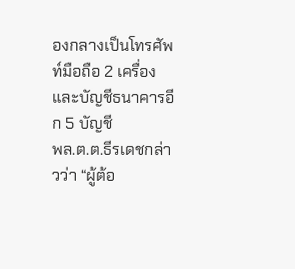องกลางเป็นโทรศัพท์มือถือ 2 เครื่อง และบัญชีธนาคารอีก 5 บัญชี
พล.ต.ต.ธีรเดชกล่าวว่า “ผู้ต้อ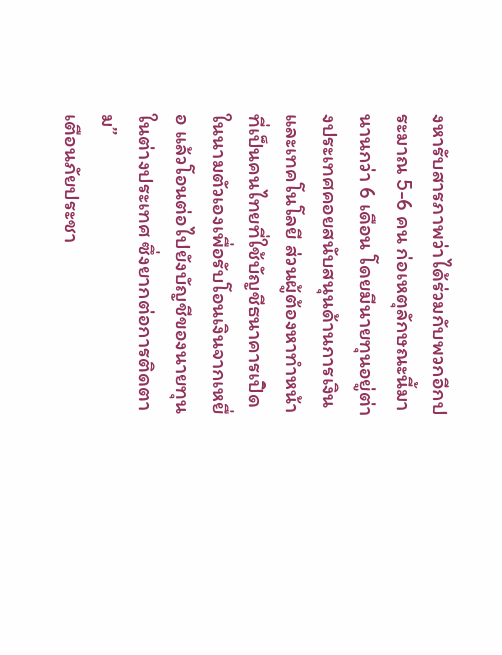งหารับสารภาพว่าได้ร่วมกับพวกอีกประมาณ 5-6 คน ก่อเหตุลักษณะนี้มานานกว่า 6 เดือน โดยมีนายทุนอยู่ต่างประเทศคอยสนับสนุนด้านการเงินและเทคโนโลยี ส่วนผู้ต้องหาทำหน้าที่เป็นคนไทยที่ใช้บัญชีธนาคารเปิดในนามตัวเองเพื่อรับโอนเงินจากเหยื่อ แล้วโอนต่อไปยังบัญชีของนายทุนในต่างประเทศ ซึ่งยากต่อการติดตาม”
เตือนภัยประชา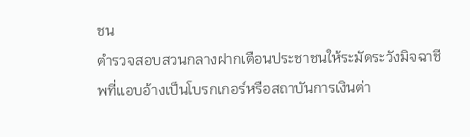ชน
ตำรวจสอบสวนกลางฝากเตือนประชาชนให้ระมัดระวังมิจฉาชีพที่แอบอ้างเป็นโบรกเกอร์หรือสถาบันการเงินต่า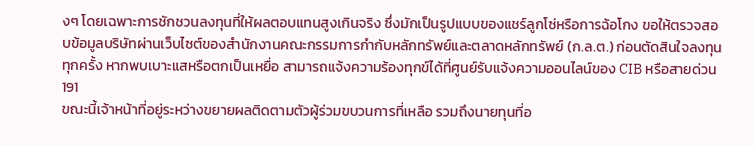งๆ โดยเฉพาะการชักชวนลงทุนที่ให้ผลตอบแทนสูงเกินจริง ซึ่งมักเป็นรูปแบบของแชร์ลูกโซ่หรือการฉ้อโกง ขอให้ตรวจสอบข้อมูลบริษัทผ่านเว็บไซต์ของสำนักงานคณะกรรมการกำกับหลักทรัพย์และตลาดหลักทรัพย์ (ก.ล.ต.) ก่อนตัดสินใจลงทุนทุกครั้ง หากพบเบาะแสหรือตกเป็นเหยื่อ สามารถแจ้งความร้องทุกข์ได้ที่ศูนย์รับแจ้งความออนไลน์ของ CIB หรือสายด่วน 191
ขณะนี้เจ้าหน้าที่อยู่ระหว่างขยายผลติดตามตัวผู้ร่วมขบวนการที่เหลือ รวมถึงนายทุนที่อ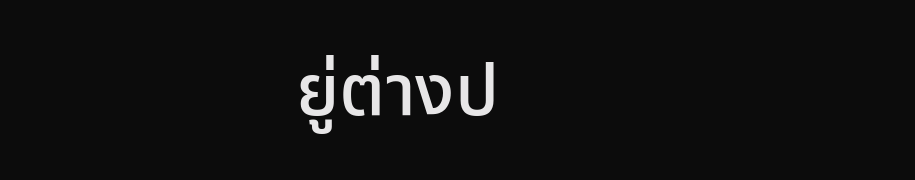ยู่ต่างป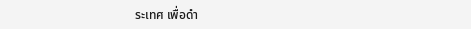ระเทศ เพื่อดำ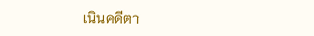เนินคดีตา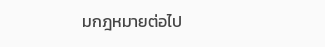มกฎหมายต่อไป